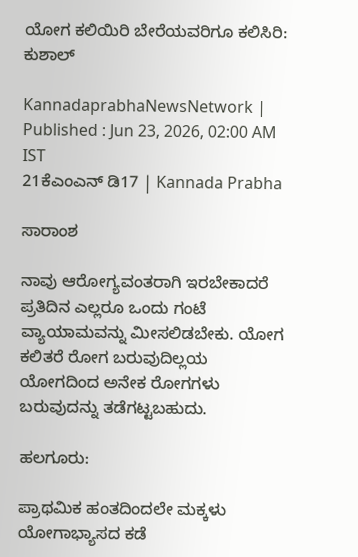ಯೋಗ ಕಲಿಯಿರಿ ಬೇರೆಯವರಿಗೂ ಕಲಿಸಿರಿ: ಕುಶಾಲ್

KannadaprabhaNewsNetwork |
Published : Jun 23, 2026, 02:00 AM IST
21ಕೆಎಂಎನ್ ಡಿ17 | Kannada Prabha

ಸಾರಾಂಶ

ನಾವು ಆರೋಗ್ಯವಂತರಾಗಿ ಇರಬೇಕಾದರೆ ಪ್ರತಿದಿನ ಎಲ್ಲರೂ ಒಂದು ಗಂಟೆ ವ್ಯಾಯಾಮವನ್ನು ಮೀಸಲಿಡಬೇಕು. ಯೋಗ ಕಲಿತರೆ ರೋಗ ಬರುವುದಿಲ್ಲಯ ಯೋಗದಿಂದ ಅನೇಕ ರೋಗಗಳು ಬರುವುದನ್ನು ತಡೆಗಟ್ಟಬಹುದು.

ಹಲಗೂರು:

ಪ್ರಾಥಮಿಕ ಹಂತದಿಂದಲೇ ಮಕ್ಕಳು ಯೋಗಾಭ್ಯಾಸದ ಕಡೆ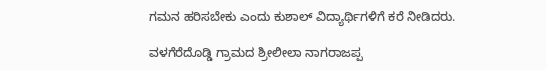ಗಮನ ಹರಿಸಬೇಕು ಎಂದು ಕುಶಾಲ್ ವಿದ್ಯಾರ್ಥಿಗಳಿಗೆ ಕರೆ ನೀಡಿದರು.

ವಳಗೆರೆದೊಡ್ಡಿ ಗ್ರಾಮದ ಶ್ರೀಲೀಲಾ ನಾಗರಾಜಪ್ಪ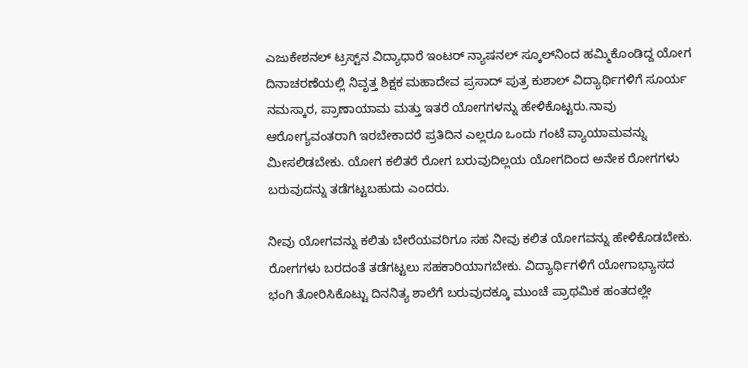ಎಜುಕೇಶನಲ್ ಟ್ರಸ್ಟ್‌ನ ವಿದ್ಯಾಧಾರೆ ಇಂಟರ್ ನ್ಯಾಷನಲ್ ಸ್ಕೂಲ್‌ನಿಂದ ಹಮ್ಮಿಕೊಂಡಿದ್ದ ಯೋಗ ದಿನಾಚರಣೆಯಲ್ಲಿ ನಿವೃತ್ತ ಶಿಕ್ಷಕ ಮಹಾದೇವ ಪ್ರಸಾದ್ ಪುತ್ರ ಕುಶಾಲ್ ವಿದ್ಯಾರ್ಥಿಗಳಿಗೆ ಸೂರ್ಯ ನಮಸ್ಕಾರ, ಪ್ರಾಣಾಯಾಮ ಮತ್ತು ಇತರೆ ಯೋಗಗಳನ್ನು ಹೇಳಿಕೊಟ್ಟರು.ನಾವು ಆರೋಗ್ಯವಂತರಾಗಿ ಇರಬೇಕಾದರೆ ಪ್ರತಿದಿನ ಎಲ್ಲರೂ ಒಂದು ಗಂಟೆ ವ್ಯಾಯಾಮವನ್ನು ಮೀಸಲಿಡಬೇಕು. ಯೋಗ ಕಲಿತರೆ ರೋಗ ಬರುವುದಿಲ್ಲಯ ಯೋಗದಿಂದ ಅನೇಕ ರೋಗಗಳು ಬರುವುದನ್ನು ತಡೆಗಟ್ಟಬಹುದು ಎಂದರು.

ನೀವು ಯೋಗವನ್ನು ಕಲಿತು ಬೇರೆಯವರಿಗೂ ಸಹ ನೀವು ಕಲಿತ ಯೋಗವನ್ನು ಹೇಳಿಕೊಡಬೇಕು. ರೋಗಗಳು ಬರದಂತೆ ತಡೆಗಟ್ಟಲು ಸಹಕಾರಿಯಾಗಬೇಕು. ವಿದ್ಯಾರ್ಥಿಗಳಿಗೆ ಯೋಗಾಭ್ಯಾಸದ ಭಂಗಿ ತೋರಿಸಿಕೊಟ್ಟು ದಿನನಿತ್ಯ ಶಾಲೆಗೆ ಬರುವುದಕ್ಕೂ ಮುಂಚೆ ಪ್ರಾಥಮಿಕ ಹಂತದಲ್ಲೇ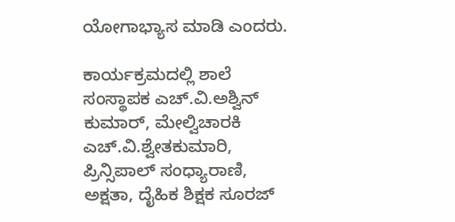ಯೋಗಾಭ್ಯಾಸ ಮಾಡಿ ಎಂದರು.

ಕಾರ್ಯಕ್ರಮದಲ್ಲಿ ಶಾಲೆ ಸಂಸ್ಥಾಪಕ ಎಚ್‌.ವಿ.ಅಶ್ವಿನ್ ಕುಮಾರ್, ಮೇಲ್ವಿಚಾರಕಿ ಎಚ್‌.ವಿ.ಶ್ವೇತಕುಮಾರಿ, ಪ್ರಿನ್ಸಿಪಾಲ್ ಸಂಧ್ಯಾರಾಣಿ, ಅಕ್ಷತಾ, ದೈಹಿಕ ಶಿಕ್ಷಕ ಸೂರಜ್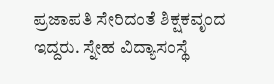ಪ್ರಜಾಪತಿ ಸೇರಿದಂತೆ ಶಿಕ್ಷಕವೃಂದ ಇದ್ದರು. ಸ್ನೇಹ ವಿದ್ಯಾಸಂಸ್ಥೆ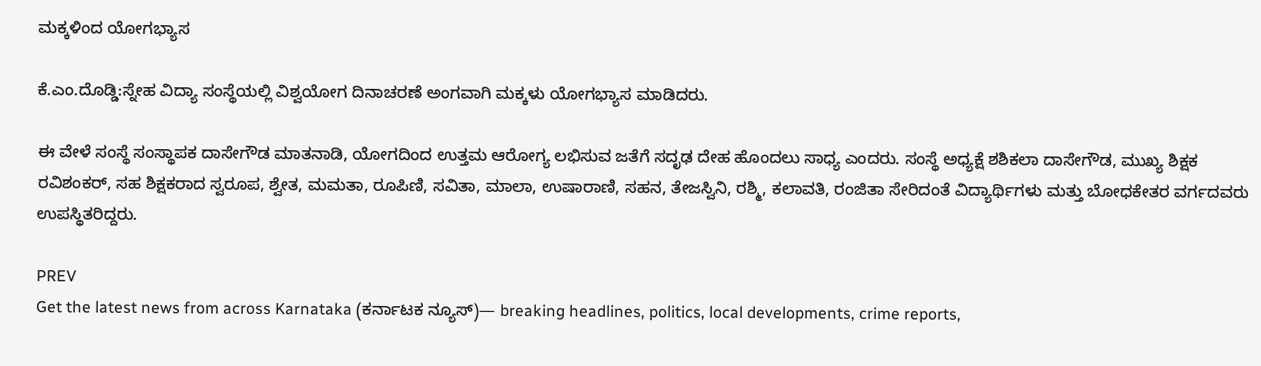ಮಕ್ಕಳಿಂದ ಯೋಗಭ್ಯಾಸ

ಕೆ.ಎಂ.ದೊಡ್ಡಿ:ಸ್ನೇಹ ವಿದ್ಯಾ ಸಂಸ್ಥೆಯಲ್ಲಿ ವಿಶ್ವಯೋಗ ದಿನಾಚರಣೆ ಅಂಗವಾಗಿ ಮಕ್ಕಳು ಯೋಗಭ್ಯಾಸ ಮಾಡಿದರು.

ಈ ವೇಳೆ ಸಂಸ್ಥೆ ಸಂಸ್ಥಾಪಕ ದಾಸೇಗೌಡ ಮಾತನಾಡಿ, ಯೋಗದಿಂದ ಉತ್ತಮ ಆರೋಗ್ಯ ಲಭಿಸುವ ಜತೆಗೆ ಸದೃಢ ದೇಹ ಹೊಂದಲು ಸಾಧ್ಯ ಎಂದರು. ಸಂಸ್ಥೆ ಅಧ್ಯಕ್ಷೆ ಶಶಿಕಲಾ ದಾಸೇಗೌಡ, ಮುಖ್ಯ ಶಿಕ್ಷಕ ರವಿಶಂಕರ್, ಸಹ ಶಿಕ್ಷಕರಾದ ಸ್ವರೂಪ, ಶ್ವೇತ, ಮಮತಾ, ರೂಪಿಣಿ, ಸವಿತಾ, ಮಾಲಾ, ಉಷಾರಾಣಿ, ಸಹನ, ತೇಜಸ್ವಿನಿ, ರಶ್ಮಿ, ಕಲಾವತಿ, ರಂಜಿತಾ ಸೇರಿದಂತೆ ವಿದ್ಯಾರ್ಥಿಗಳು ಮತ್ತು ಬೋಧಕೇತರ ವರ್ಗದವರು ಉಪಸ್ಥಿತರಿದ್ದರು.

PREV
Get the latest news from across Karnataka (ಕರ್ನಾಟಕ ನ್ಯೂಸ್)— breaking headlines, politics, local developments, crime reports,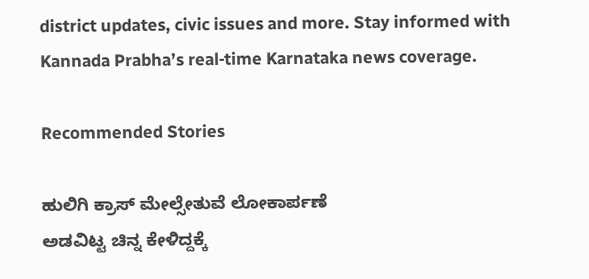district updates, civic issues and more. Stay informed with Kannada Prabha’s real‑time Karnataka news coverage.

Recommended Stories

ಹುಲಿಗಿ ಕ್ರಾಸ್ ಮೇಲ್ಸೇತುವೆ ಲೋಕಾರ್ಪಣೆ
ಅಡವಿಟ್ಟ ಚಿನ್ನ ಕೇಳಿದ್ದಕ್ಕೆ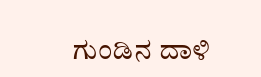ಗುಂಡಿನ ದಾಳಿ